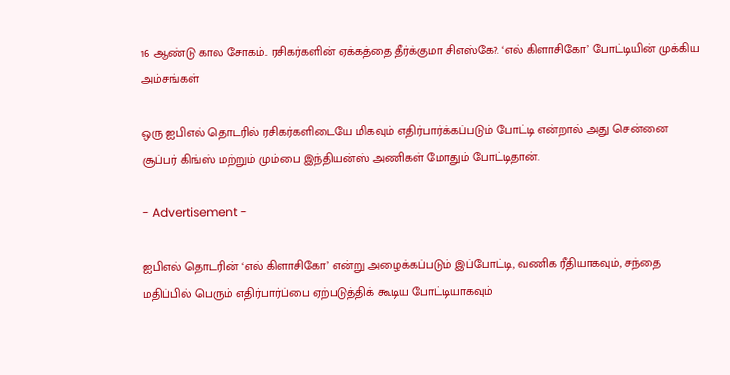16 ஆண்டு கால சோகம்.. ரசிகர்களின் ஏக்கத்தை தீர்க்குமா சிஎஸ்கே?. ‘எல் கிளாசிகோ’ போட்டியின் முக்கிய அம்சங்கள்

ஒரு ஐபிஎல் தொடரில் ரசிகர்களிடையே மிகவும் எதிர்பார்க்கப்படும் போட்டி என்றால் அது சென்னை சூப்பர் கிங்ஸ் மற்றும் மும்பை இந்தியன்ஸ் அணிகள் மோதும் போட்டிதான்.

- Advertisement -

ஐபிஎல் தொடரின் ‘எல் கிளாசிகோ’ என்று அழைக்கப்படும் இப்போட்டி, வணிக ரீதியாகவும், சந்தை மதிப்பில் பெரும் எதிர்பார்ப்பை ஏற்படுத்திக் கூடிய போட்டியாகவும்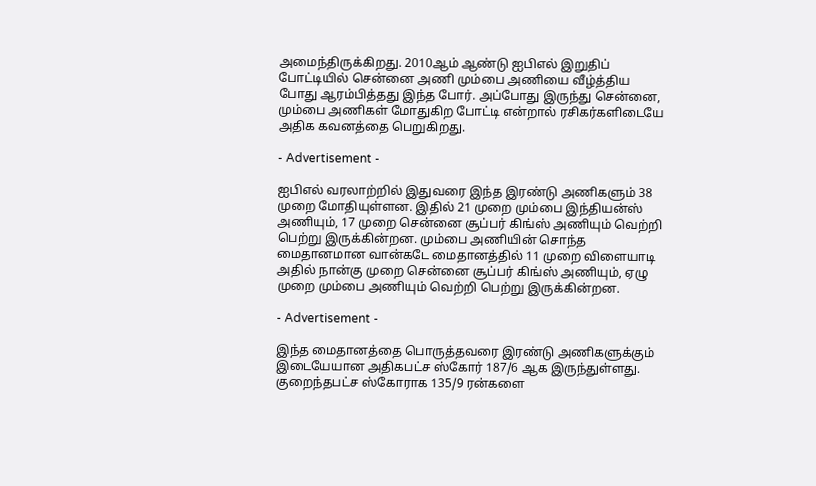அமைந்திருக்கிறது. 2010ஆம் ஆண்டு ஐபிஎல் இறுதிப் போட்டியில் சென்னை அணி மும்பை அணியை வீழ்த்திய போது ஆரம்பித்தது இந்த போர். அப்போது இருந்து சென்னை, மும்பை அணிகள் மோதுகிற போட்டி என்றால் ரசிகர்களிடையே அதிக கவனத்தை பெறுகிறது.

- Advertisement -

ஐபிஎல் வரலாற்றில் இதுவரை இந்த இரண்டு அணிகளும் 38 முறை மோதியுள்ளன. இதில் 21 முறை மும்பை இந்தியன்ஸ் அணியும், 17 முறை சென்னை சூப்பர் கிங்ஸ் அணியும் வெற்றி பெற்று இருக்கின்றன. மும்பை அணியின் சொந்த மைதானமான வான்கடே மைதானத்தில் 11 முறை விளையாடி அதில் நான்கு முறை சென்னை சூப்பர் கிங்ஸ் அணியும், ஏழு முறை மும்பை அணியும் வெற்றி பெற்று இருக்கின்றன.

- Advertisement -

இந்த மைதானத்தை பொருத்தவரை இரண்டு அணிகளுக்கும் இடையேயான அதிகபட்ச ஸ்கோர் 187/6 ஆக இருந்துள்ளது. குறைந்தபட்ச ஸ்கோராக 135/9 ரன்களை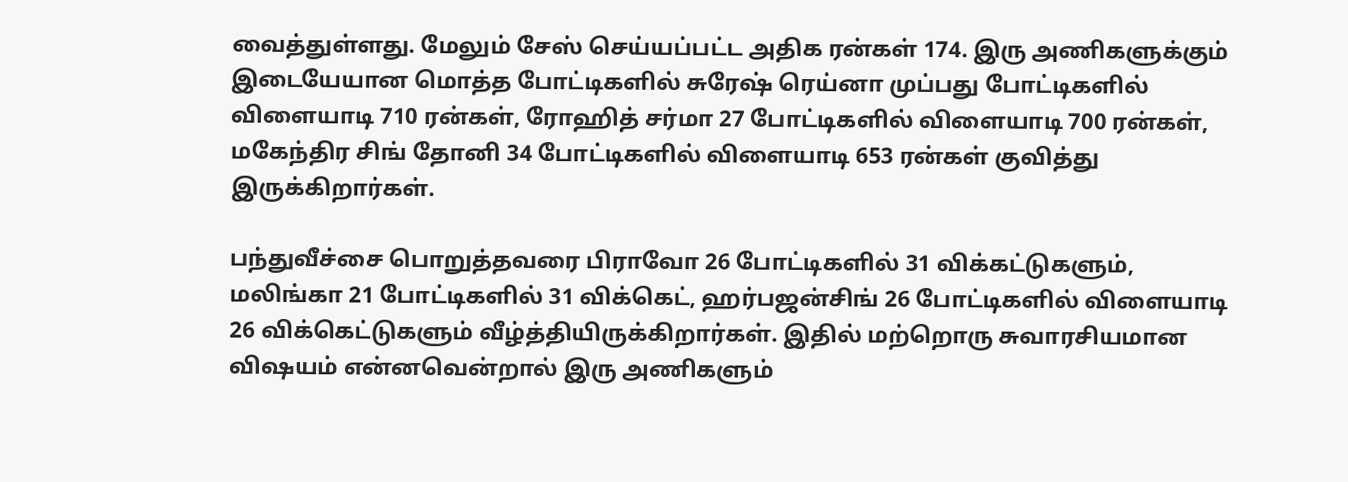வைத்துள்ளது. மேலும் சேஸ் செய்யப்பட்ட அதிக ரன்கள் 174. இரு அணிகளுக்கும் இடையேயான மொத்த போட்டிகளில் சுரேஷ் ரெய்னா முப்பது போட்டிகளில் விளையாடி 710 ரன்கள், ரோஹித் சர்மா 27 போட்டிகளில் விளையாடி 700 ரன்கள், மகேந்திர சிங் தோனி 34 போட்டிகளில் விளையாடி 653 ரன்கள் குவித்து இருக்கிறார்கள்.

பந்துவீச்சை பொறுத்தவரை பிராவோ 26 போட்டிகளில் 31 விக்கட்டுகளும், மலிங்கா 21 போட்டிகளில் 31 விக்கெட், ஹர்பஜன்சிங் 26 போட்டிகளில் விளையாடி 26 விக்கெட்டுகளும் வீழ்த்தியிருக்கிறார்கள். இதில் மற்றொரு சுவாரசியமான விஷயம் என்னவென்றால் இரு அணிகளும்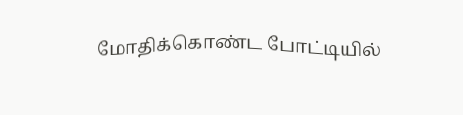மோதிக்கொண்ட போட்டியில்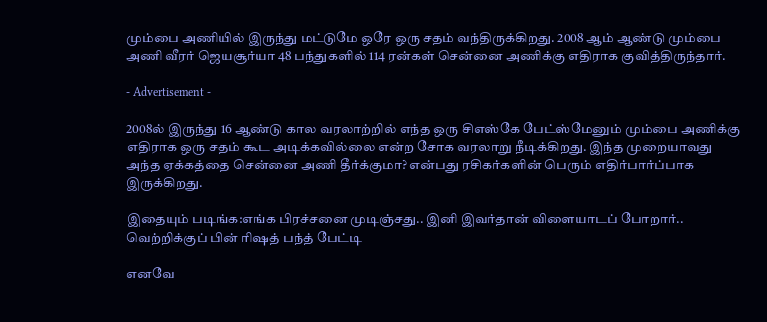மும்பை அணியில் இருந்து மட்டுமே ஒரே ஒரு சதம் வந்திருக்கிறது. 2008 ஆம் ஆண்டு மும்பை அணி வீரர் ஜெயசூர்யா 48 பந்துகளில் 114 ரன்கள் சென்னை அணிக்கு எதிராக குவித்திருந்தார்.

- Advertisement -

2008ல் இருந்து 16 ஆண்டு கால வரலாற்றில் எந்த ஒரு சிஎஸ்கே பேட்ஸ்மேனும் மும்பை அணிக்கு எதிராக ஒரு சதம் கூட அடிக்கவில்லை என்ற சோக வரலாறு நீடிக்கிறது. இந்த முறையாவது அந்த ஏக்கத்தை சென்னை அணி தீர்க்குமா? என்பது ரசிகர்களின் பெரும் எதிர்பார்ப்பாக இருக்கிறது.

இதையும் படிங்க:எங்க பிரச்சனை முடிஞ்சது.. இனி இவர்தான் விளையாடப் போறார்.. வெற்றிக்குப் பின் ரிஷத் பந்த் பேட்டி

எனவே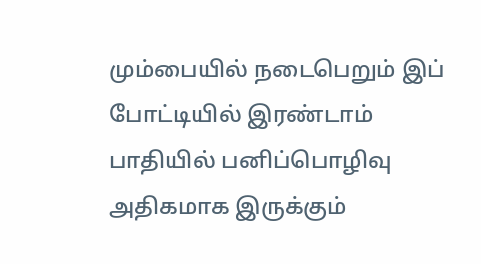மும்பையில் நடைபெறும் இப் போட்டியில் இரண்டாம் பாதியில் பனிப்பொழிவு அதிகமாக இருக்கும்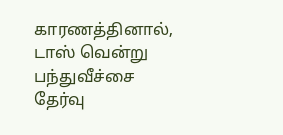காரணத்தினால், டாஸ் வென்று பந்துவீச்சை தேர்வு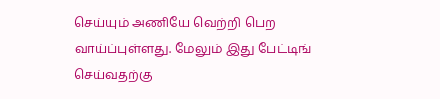செய்யும் அணியே வெற்றி பெற வாய்ப்புள்ளது. மேலும் இது பேட்டிங் செய்வதற்கு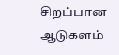சிறப்பான ஆடுகளம்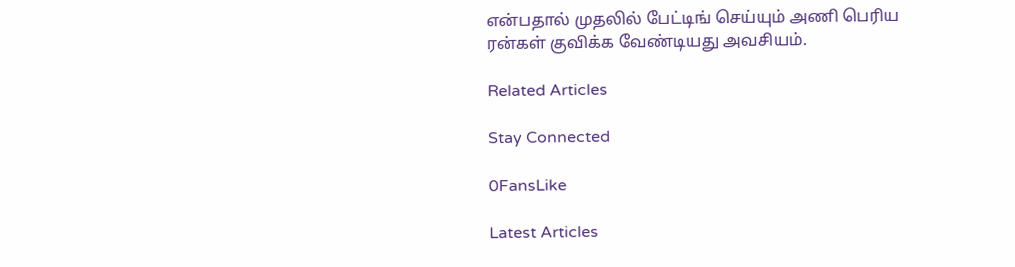என்பதால் முதலில் பேட்டிங் செய்யும் அணி பெரிய ரன்கள் குவிக்க வேண்டியது அவசியம்.

Related Articles

Stay Connected

0FansLike

Latest Articles